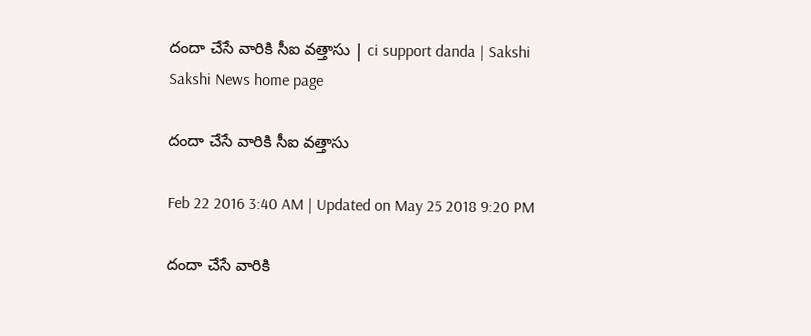దందా చేసే వారికి సీఐ వత్తాసు | ci support danda | Sakshi
Sakshi News home page

దందా చేసే వారికి సీఐ వత్తాసు

Feb 22 2016 3:40 AM | Updated on May 25 2018 9:20 PM

దందా చేసే వారికి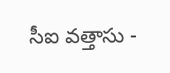సీఐ వత్తాసు -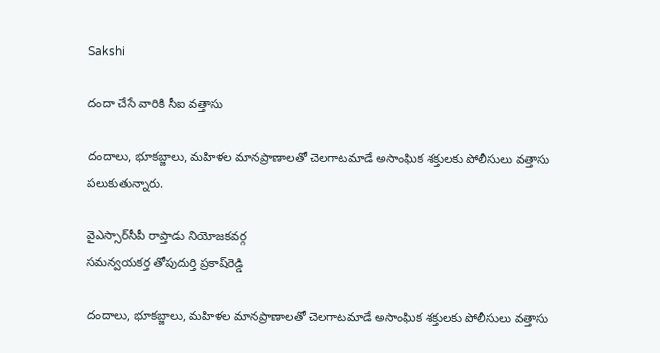Sakshi

దందా చేసే వారికి సీఐ వత్తాసు

దందాలు, భూకబ్జాలు, మహిళల మానప్రాణాలతో చెలగాటమాడే అసాంఘిక శక్తులకు పోలీసులు వత్తాసు పలుకుతున్నారు.

వైఎస్సార్‌సీపీ రాప్తాడు నియోజకవర్గ
సమన్వయకర్త తోపుదుర్తి ప్రకాష్‌రెడ్డి

దందాలు, భూకబ్జాలు, మహిళల మానప్రాణాలతో చెలగాటమాడే అసాంఘిక శక్తులకు పోలీసులు వత్తాసు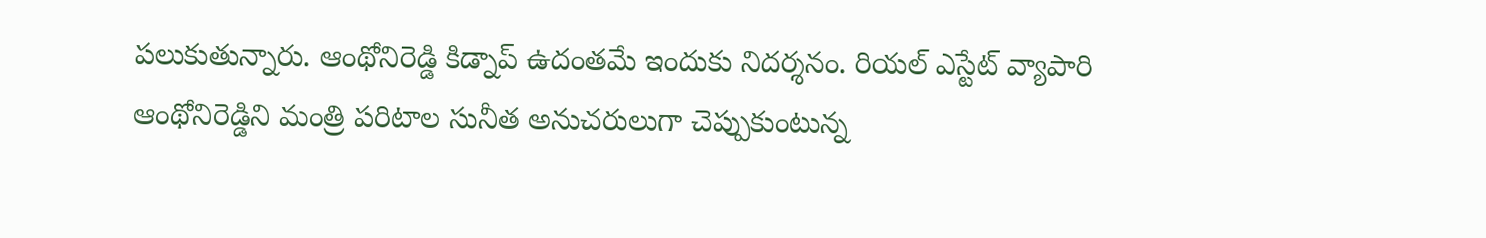పలుకుతున్నారు. ఆంథోనిరెడ్డి కిడ్నాప్ ఉదంతమే ఇందుకు నిదర్శనం. రియల్ ఎస్టేట్ వ్యాపారి ఆంథోనిరెడ్డిని మంత్రి పరిటాల సునీత అనుచరులుగా చెప్పుకుంటున్న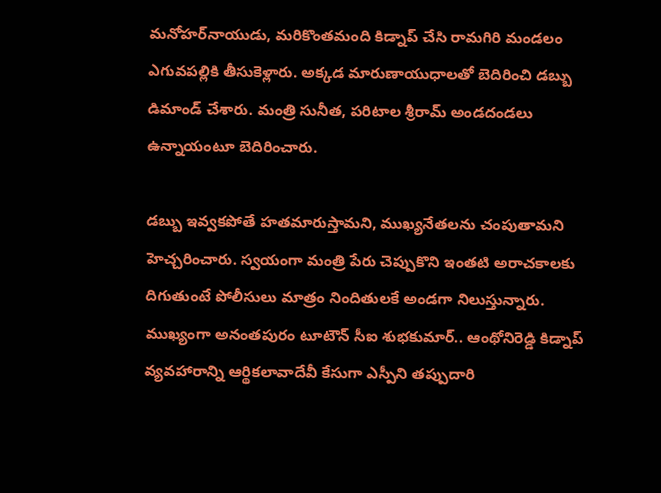మనోహర్‌నాయుడు, మరికొంతమంది కిడ్నాప్ చేసి రామగిరి మండలం ఎగువపల్లికి తీసుకెళ్లారు. అక్కడ మారుణాయుధాలతో బెదిరించి డబ్బు డిమాండ్ చేశారు. మంత్రి సునీత, పరిటాల శ్రీరామ్ అండదండలు ఉన్నాయంటూ బెదిరించారు.

డబ్బు ఇవ్వకపోతే హతమారుస్తామని, ముఖ్యనేతలను చంపుతామని హెచ్చరించారు. స్వయంగా మంత్రి పేరు చెప్పుకొని ఇంతటి అరాచకాలకు దిగుతుంటే పోలీసులు మాత్రం నిందితులకే అండగా నిలుస్తున్నారు. ముఖ్యంగా అనంతపురం టూటౌన్ సీఐ శుభకుమార్.. ఆంథోనిరెడ్డి కిడ్నాప్ వ్యవహారాన్ని ఆర్థికలావాదేవీ కేసుగా ఎస్పీని తప్పుదారి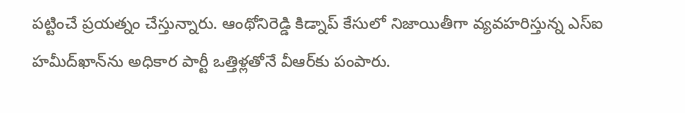పట్టించే ప్రయత్నం చేస్తున్నారు. ఆంథోనిరెడ్డి కిడ్నాప్ కేసులో నిజాయితీగా వ్యవహరిస్తున్న ఎస్‌ఐ హమీద్‌ఖాన్‌ను అధికార పార్టీ ఒత్తిళ్లతోనే వీఆర్‌కు పంపారు.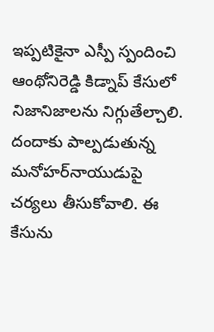ఇప్పటికైనా ఎస్పీ స్పందించి ఆంథోనిరెడ్డి కిడ్నాప్ కేసులో నిజానిజాలను నిగ్గుతేల్చాలి. దందాకు పాల్పడుతున్న మనోహర్‌నాయుడుపై చర్యలు తీసుకోవాలి. ఈ కేసును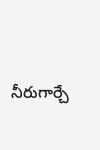నీరుగార్చే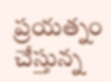ప్రయత్నం చేస్తున్న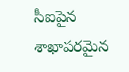సీఐపైన శాఖాపరమైన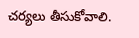చర్యలు తీసుకోవాలి.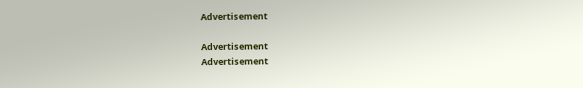Advertisement

Advertisement
Advertisement